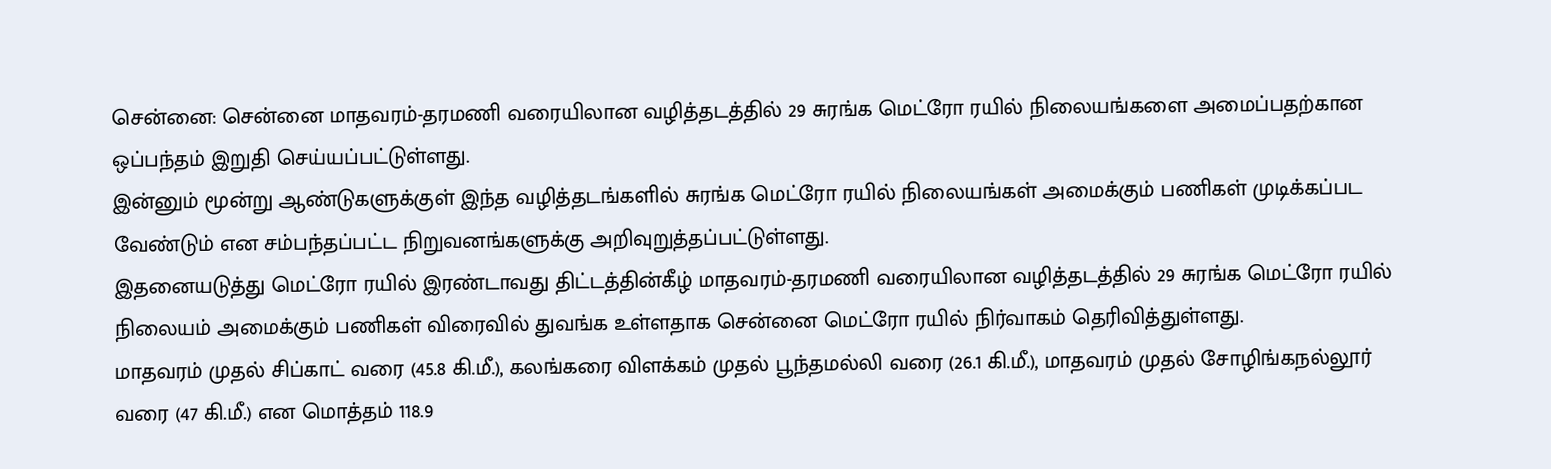சென்னை: சென்னை மாதவரம்-தரமணி வரையிலான வழித்தடத்தில் 29 சுரங்க மெட்ரோ ரயில் நிலையங்களை அமைப்பதற்கான ஒப்பந்தம் இறுதி செய்யப்பட்டுள்ளது.
இன்னும் மூன்று ஆண்டுகளுக்குள் இந்த வழித்தடங்களில் சுரங்க மெட்ரோ ரயில் நிலையங்கள் அமைக்கும் பணிகள் முடிக்கப்பட வேண்டும் என சம்பந்தப்பட்ட நிறுவனங்களுக்கு அறிவுறுத்தப்பட்டுள்ளது.
இதனையடுத்து மெட்ரோ ரயில் இரண்டாவது திட்டத்தின்கீழ் மாதவரம்-தரமணி வரையிலான வழித்தடத்தில் 29 சுரங்க மெட்ரோ ரயில் நிலையம் அமைக்கும் பணிகள் விரைவில் துவங்க உள்ளதாக சென்னை மெட்ரோ ரயில் நிர்வாகம் தெரிவித்துள்ளது.
மாதவரம் முதல் சிப்காட் வரை (45.8 கி.மீ.), கலங்கரை விளக்கம் முதல் பூந்தமல்லி வரை (26.1 கி.மீ.), மாதவரம் முதல் சோழிங்கநல்லூர் வரை (47 கி.மீ.) என மொத்தம் 118.9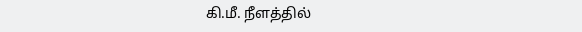கி.மீ. நீளத்தில்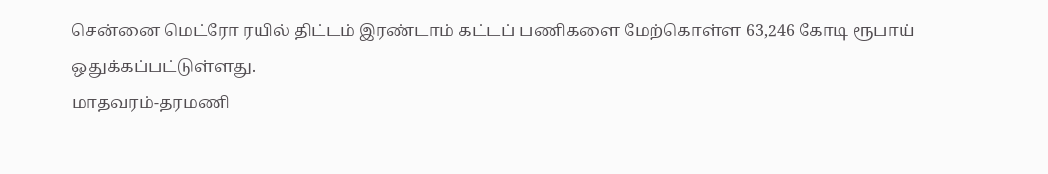சென்னை மெட்ரோ ரயில் திட்டம் இரண்டாம் கட்டப் பணிகளை மேற்கொள்ள 63,246 கோடி ரூபாய் ஒதுக்கப்பட்டுள்ளது.
மாதவரம்-தரமணி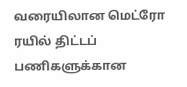வரையிலான மெட்ரோ ரயில் திட்டப் பணிகளுக்கான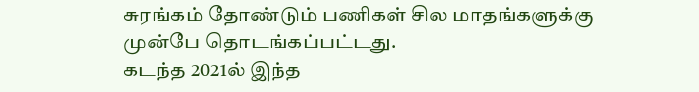சுரங்கம் தோண்டும் பணிகள் சில மாதங்களுக்கு முன்பே தொடங்கப்பட்டது.
கடந்த 2021ல் இந்த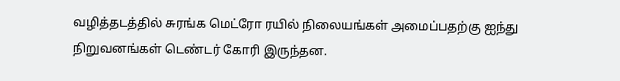வழித்தடத்தில் சுரங்க மெட்ரோ ரயில் நிலையங்கள் அமைப்பதற்கு ஐந்து நிறுவனங்கள் டெண்டர் கோரி இருந்தன.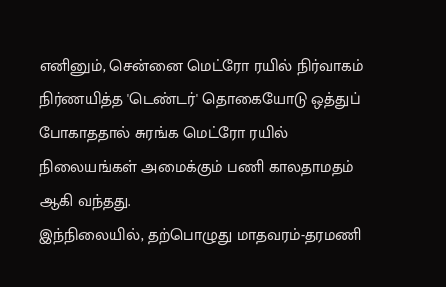எனினும், சென்னை மெட்ரோ ரயில் நிர்வாகம் நிர்ணயித்த 'டெண்டர்' தொகையோடு ஒத்துப் போகாததால் சுரங்க மெட்ரோ ரயில் நிலையங்கள் அமைக்கும் பணி காலதாமதம் ஆகி வந்தது.
இந்நிலையில், தற்பொழுது மாதவரம்-தரமணி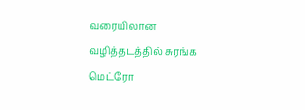வரையிலான வழித்தடத்தில் சுரங்க மெட்ரோ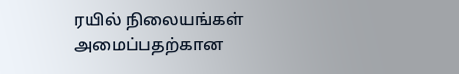ரயில் நிலையங்கள் அமைப்பதற்கான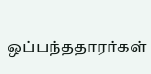ஒப்பந்ததாரர்கள்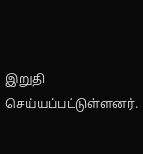இறுதி செய்யப்பட்டுள்ளனர்.